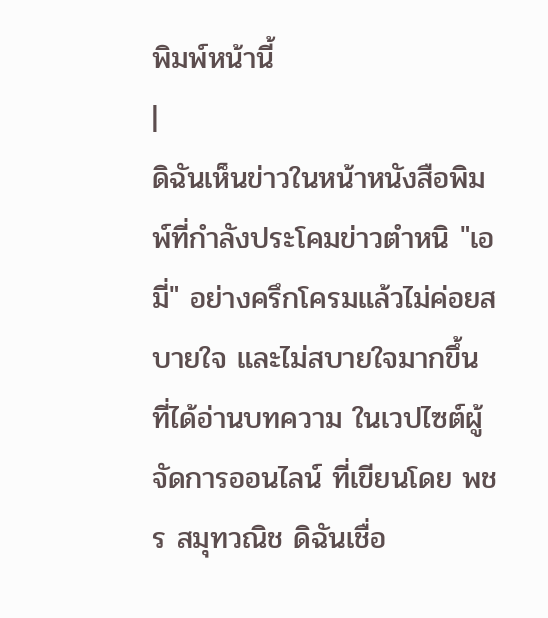พิมพ์หน้านี้
|
ดิฉันเห็นข่าวในหน้าหนังสือพิมพ์ที่กำลังประโคมข่าวตำหนิ "เอมี่" อย่างครึกโครมแล้วไม่ค่อยสบายใจ และไม่สบายใจมากขึ้น ที่ได้อ่านบทความ ในเวปไซต์ผู้จัดการออนไลน์ ที่เขียนโดย พชร สมุทวณิช ดิฉันเชื่อ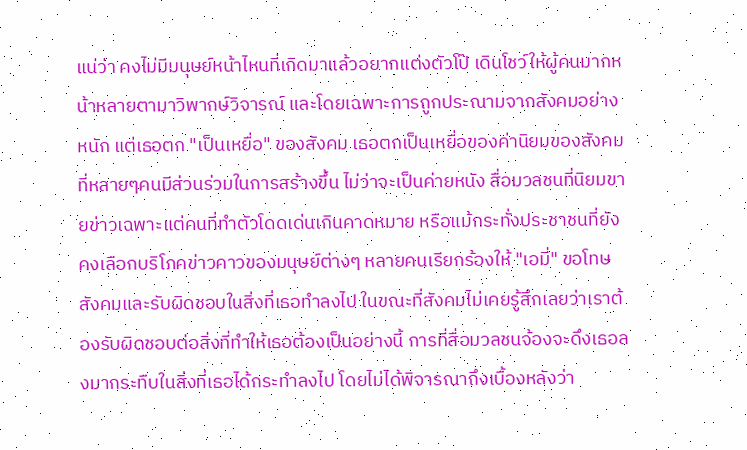แน่ว่า คงไม่มีมนุษย์หน้าไหนที่เกิดมาแล้วอยากแต่งตัวโป๊ เดินโชว์ให้ผู้คนมากหน้าหลายตามาวิพากษ์วิจารณ์ และโดยเฉพาะการถูกประณามจากสังคมอย่างหนัก แต่เธอตก "เป็นเหยื่อ" ของสังคม เธอตกเป็นเหยื่อของค่านิยมของสังคมที่หลายๆคนมีส่วนร่วมในการสร้างขึ้น ไม่ว่าจะเป็นค่ายหนัง สื่อมวลชนที่นิยมขายข่าวเฉพาะแต่คนที่ทำตัวโดดเด่นเกินคาดหมาย หรือแม้กระทั่งประชาชนที่ยังคงเลือกบริโภคข่าวคาวของมนุษย์ต่างๆ หลายคนเรียกร้องให้ "เอมี่" ขอโทษสังคมและรับผิดชอบในสิ่งที่เธอทำลงไป ในขณะที่สังคมไม่เคยรู้สึกเลยว่าเราต้องรับผิดชอบต่อสิ่งที่ทำให้เธอต้องเป็นอย่างนี้ การที่สื่อมวลชนจ้องจะดึงเธอลงมากระทืบในสิ่งที่เธอได้กระทำลงไป โดยไม่ได้พิจารณาถึงเบื้องหลังว่า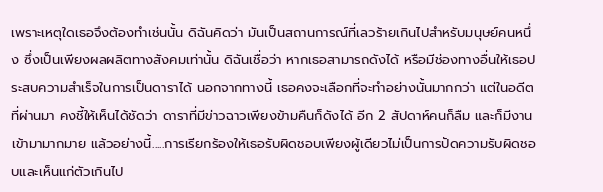เพราะเหตุใดเธอจึงต้องทำเช่นนั้น ดิฉันคิดว่า มันเป็นสถานการณ์ที่เลวร้ายเกินไปสำหรับมนุษย์คนหนึ่ง ซึ่งเป็นเพียงผลผลิตทางสังคมเท่านั้น ดิฉันเชื่อว่า หากเธอสามารถดังได้ หรือมีช่องทางอื่นให้เธอประสบความสำเร็จในการเป็นดาราได้ นอกจากทางนี้ เธอคงจะเลือกที่จะทำอย่างนั้นมากกว่า แต่ในอดีตที่ผ่านมา คงชี้ให้เห็นได้ชัดว่า ดาราที่มีข่าวฉาวเพียงข้ามคืนก็ดังได้ อีก 2 สัปดาห์คนก็ลืม และก็มีงานเข้ามามากมาย แล้วอย่างนี้.....การเรียกร้องให้เธอรับผิดชอบเพียงผู้เดียวไม่เป็นการปัดความรับผิดชอบและเห็นแก่ตัวเกินไป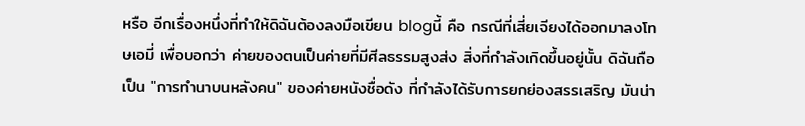หรือ อีกเรื่องหนึ่งที่ทำให้ดิฉันต้องลงมือเขียน blogนี้ คือ กรณีที่เสี่ยเจียงได้ออกมาลงโทษเอมี่ เพื่อบอกว่า ค่ายของตนเป็นค่ายที่มีศีลธรรมสูงส่ง สิ่งที่กำลังเกิดขึ้นอยู่นั้น ดิฉันถือเป็น "การทำนาบนหลังคน" ของค่ายหนังชื่อดัง ที่กำลังได้รับการยกย่องสรรเสริญ มันน่า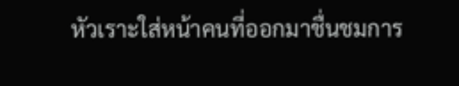หัวเราะใส่หน้าคนที่ออกมาชื่นชมการ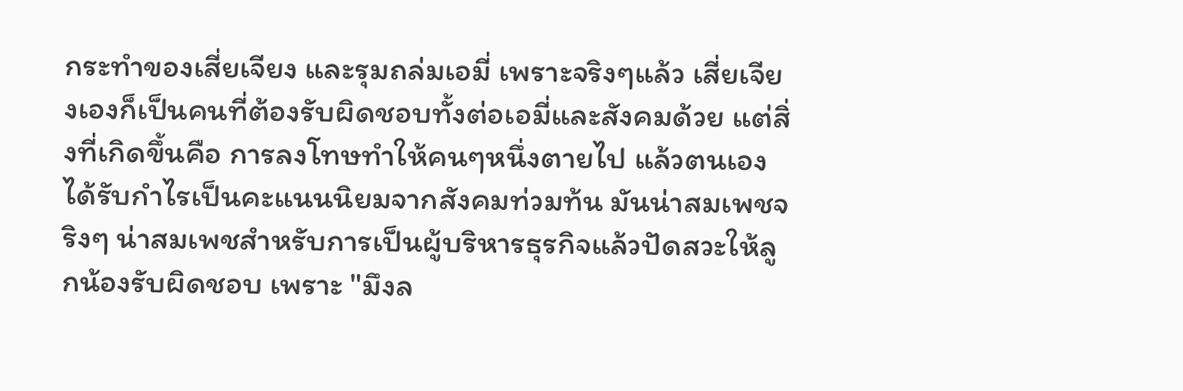กระทำของเสี่ยเจียง และรุมถล่มเอมี่ เพราะจริงๆแล้ว เสี่ยเจียงเองก็เป็นคนที่ต้องรับผิดชอบทั้งต่อเอมี่และสังคมด้วย แต่สิ่งที่เกิดขึ้นคือ การลงโทษทำให้คนๆหนึ่งตายไป แล้วตนเองได้รับกำไรเป็นคะแนนนิยมจากสังคมท่วมท้น มันน่าสมเพชจริงๆ น่าสมเพชสำหรับการเป็นผู้บริหารธุรกิจแล้วปัดสวะให้ลูกน้องรับผิดชอบ เพราะ "มึงล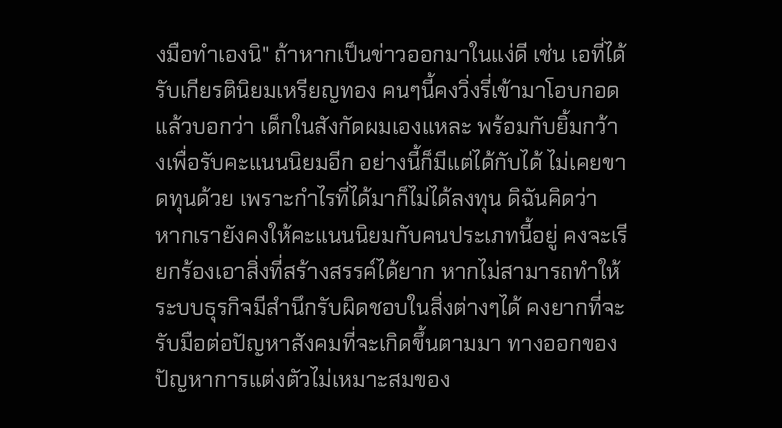งมือทำเองนิ" ถ้าหากเป็นข่าวออกมาในแง่ดี เช่น เอที่ได้รับเกียรตินิยมเหรียญทอง คนๆนี้คงวิ่งรี่เข้ามาโอบกอดแล้วบอกว่า เด็กในสังกัดผมเองแหละ พร้อมกับยิ้มกว้างเพื่อรับคะแนนนิยมอีก อย่างนี้ก็มีแต่ได้กับได้ ไม่เคยขาดทุนด้วย เพราะกำไรที่ได้มาก็ไม่ได้ลงทุน ดิฉันคิดว่า หากเรายังคงให้คะแนนนิยมกับคนประเภทนี้อยู่ คงจะเรียกร้องเอาสิ่งที่สร้างสรรค์ได้ยาก หากไม่สามารถทำให้ระบบธุรกิจมีสำนึกรับผิดชอบในสิ่งต่างๆได้ คงยากที่จะรับมือต่อปัญหาสังคมที่จะเกิดขึ้นตามมา ทางออกของปัญหาการแต่งตัวไม่เหมาะสมของ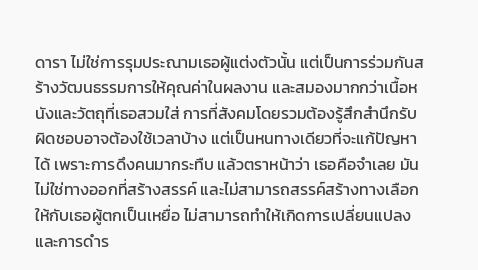ดารา ไม่ใช่การรุมประณามเธอผู้แต่งตัวนั้น แต่เป็นการร่วมกันสร้างวัฒนธรรมการให้คุณค่าในผลงาน และสมองมากกว่าเนื้อหนังและวัตถุที่เธอสวมใส่ การที่สังคมโดยรวมต้องรู้สึกสำนึกรับผิดชอบอาจต้องใช้เวลาบ้าง แต่เป็นหนทางเดียวที่จะแก้ปัญหาได้ เพราะการดึงคนมากระทืบ แล้วตราหน้าว่า เธอคือจำเลย มันไม่ใช่ทางออกที่สร้างสรรค์ และไม่สามารถสรรค์สร้างทางเลือกให้กับเธอผู้ตกเป็นเหยื่อ ไม่สามารถทำให้เกิดการเปลี่ยนแปลงและการดำร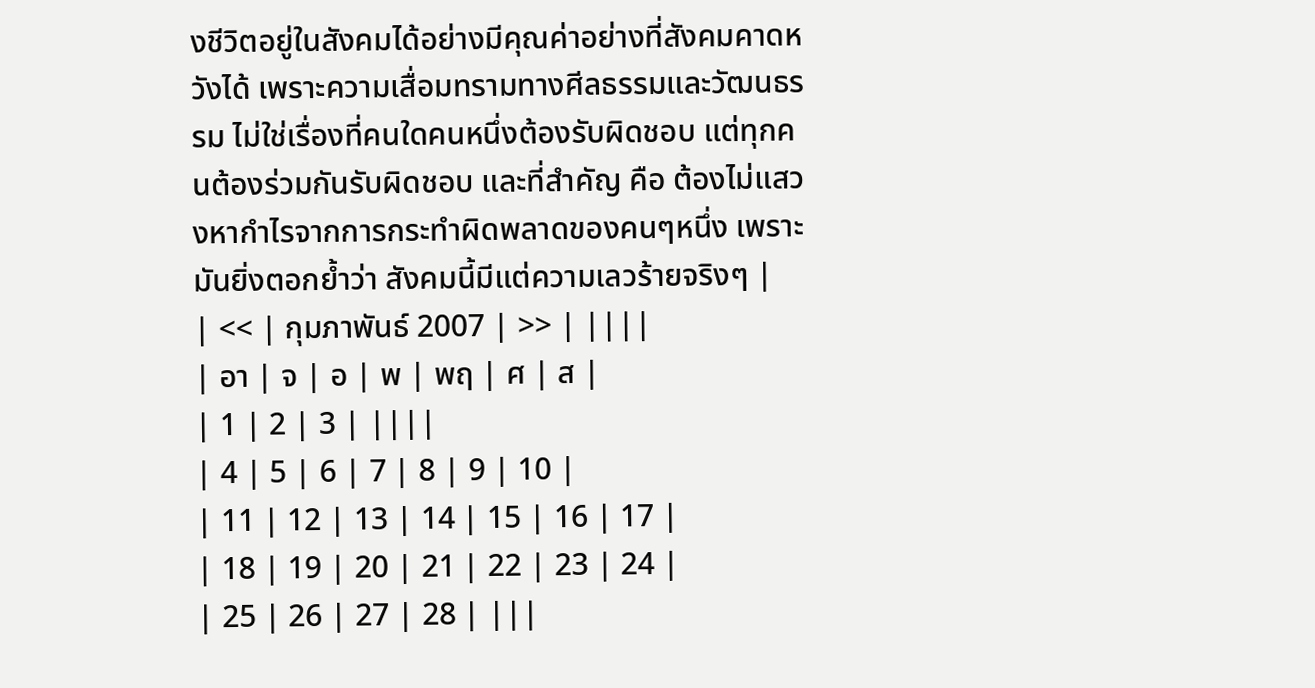งชีวิตอยู่ในสังคมได้อย่างมีคุณค่าอย่างที่สังคมคาดหวังได้ เพราะความเสื่อมทรามทางศีลธรรมและวัฒนธรรม ไม่ใช่เรื่องที่คนใดคนหนึ่งต้องรับผิดชอบ แต่ทุกคนต้องร่วมกันรับผิดชอบ และที่สำคัญ คือ ต้องไม่แสวงหากำไรจากการกระทำผิดพลาดของคนๆหนึ่ง เพราะมันยิ่งตอกย้ำว่า สังคมนี้มีแต่ความเลวร้ายจริงๆ |
| << | กุมภาพันธ์ 2007 | >> | ||||
| อา | จ | อ | พ | พฤ | ศ | ส |
| 1 | 2 | 3 | ||||
| 4 | 5 | 6 | 7 | 8 | 9 | 10 |
| 11 | 12 | 13 | 14 | 15 | 16 | 17 |
| 18 | 19 | 20 | 21 | 22 | 23 | 24 |
| 25 | 26 | 27 | 28 | |||